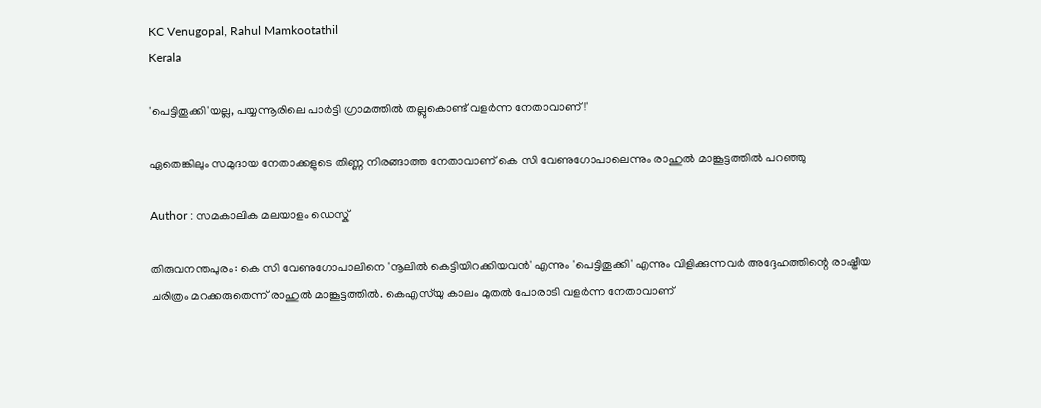KC Venugopal, Rahul Mamkootathil
Kerala

'പെട്ടിതൂക്കി'യല്ല, പയ്യന്നൂരിലെ പാര്‍ട്ടി ഗ്രാമത്തില്‍ തല്ലുകൊണ്ട് വളര്‍ന്ന നേതാവാണ് !'

ഏതെങ്കിലും സമുദായ നേതാക്കളുടെ തിണ്ണ നിരങ്ങാത്ത നേതാവാണ് കെ സി വേണുഗോപാലെന്നും രാഹുല്‍ മാങ്കൂട്ടത്തില്‍ പറഞ്ഞു

Author : സമകാലിക മലയാളം ഡെസ്ക്

തിരുവനന്തപുരം: കെ സി വേണുഗോപാലിനെ 'നൂലില്‍ കെട്ടിയിറക്കിയവന്‍' എന്നും 'പെട്ടിതൂക്കി' എന്നും വിളിക്കുന്നവര്‍ അദ്ദേഹത്തിന്റെ രാഷ്ട്രീയ ചരിത്രം മറക്കരുതെന്ന് രാഹുല്‍ മാങ്കൂട്ടത്തില്‍. കെഎസ്‌യു കാലം മുതല്‍ പോരാടി വളര്‍ന്ന നേതാവാണ്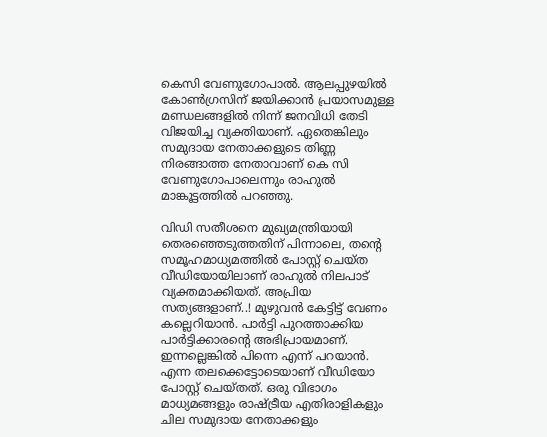കെസി വേണുഗോപാല്‍. ആലപ്പുഴയില്‍ കോണ്‍ഗ്രസിന് ജയിക്കാന്‍ പ്രയാസമുള്ള മണ്ഡലങ്ങളില്‍ നിന്ന് ജനവിധി തേടി വിജയിച്ച വ്യക്തിയാണ്. ഏതെങ്കിലും സമുദായ നേതാക്കളുടെ തിണ്ണ നിരങ്ങാത്ത നേതാവാണ് കെ സി വേണുഗോപാലെന്നും രാഹുല്‍ മാങ്കൂട്ടത്തില്‍ പറഞ്ഞു.

വിഡി സതീശനെ മുഖ്യമന്ത്രിയായി തെരഞ്ഞെടുത്തതിന് പിന്നാലെ, തന്റെ സമൂഹമാധ്യമത്തില്‍ പോസ്റ്റ് ചെയ്ത വീഡിയോയിലാണ് രാഹുല്‍ നിലപാട് വ്യക്തമാക്കിയത്. അപ്രിയ സത്യങ്ങളാണ്..! മുഴുവന്‍ കേട്ടിട്ട് വേണം കല്ലെറിയാന്‍. പാര്‍ട്ടി പുറത്താക്കിയ പാര്‍ട്ടിക്കാരന്റെ അഭിപ്രായമാണ്. ഇന്നല്ലെങ്കില്‍ പിന്നെ എന്ന് പറയാന്‍. എന്ന തലക്കെട്ടോടെയാണ് വീഡിയോ പോസ്റ്റ് ചെയ്തത്. ഒരു വിഭാഗം മാധ്യമങ്ങളും രാഷ്ട്രീയ എതിരാളികളും ചില സമുദായ നേതാക്കളും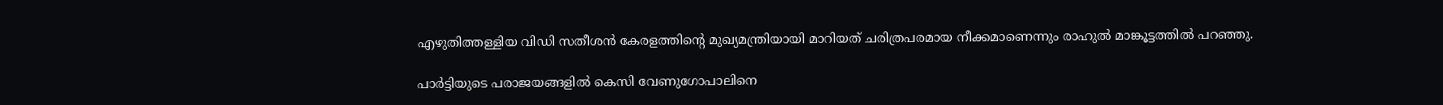എഴുതിത്തള്ളിയ വിഡി സതീശന്‍ കേരളത്തിന്റെ മുഖ്യമന്ത്രിയായി മാറിയത് ചരിത്രപരമായ നീക്കമാണെന്നും രാഹുല്‍ മാങ്കൂട്ടത്തില്‍ പറഞ്ഞു.

പാര്‍ട്ടിയുടെ പരാജയങ്ങളില്‍ കെസി വേണുഗോപാലിനെ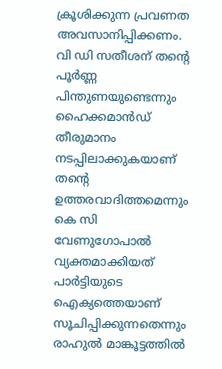ക്രൂശിക്കുന്ന പ്രവണത അവസാനിപ്പിക്കണം. വി ഡി സതീശന് തന്റെ പൂര്‍ണ്ണ പിന്തുണയുണ്ടെന്നും ഹൈക്കമാന്‍ഡ് തീരുമാനം നടപ്പിലാക്കുകയാണ് തന്റെ ഉത്തരവാദിത്തമെന്നും കെ സി വേണുഗോപാല്‍ വ്യക്തമാക്കിയത് പാര്‍ട്ടിയുടെ ഐക്യത്തെയാണ് സൂചിപ്പിക്കുന്നതെന്നും രാഹുല്‍ മാങ്കൂട്ടത്തില്‍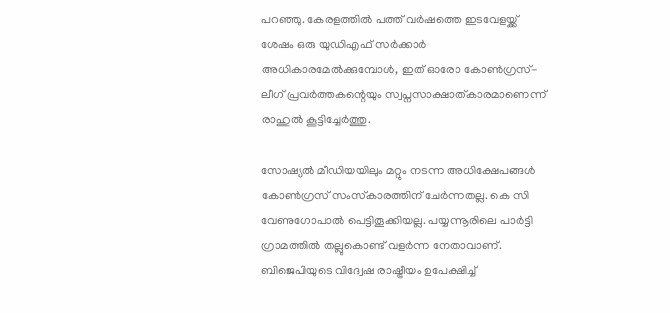പറഞ്ഞു. കേരളത്തില്‍ പത്ത് വര്‍ഷത്തെ ഇടവേളയ്ക്ക് ശേഷം ഒരു യുഡിഎഫ് സര്‍ക്കാര്‍ അധികാരമേല്‍ക്കുമ്പോള്‍, ഇത് ഓരോ കോണ്‍ഗ്രസ്-ലീഗ് പ്രവര്‍ത്തകന്റെയും സ്വപ്നസാക്ഷാത്കാരമാണെന്ന് രാഹുല്‍ കൂട്ടിച്ചേര്‍ത്തു.

സോഷ്യല്‍ മീഡിയയിലും മറ്റും നടന്ന അധിക്ഷേപങ്ങള്‍ കോണ്‍ഗ്രസ് സംസ്‌കാരത്തിന് ചേര്‍ന്നതല്ല. കെ സി വേണുഗോപാല്‍ പെട്ടിതൂക്കിയല്ല. പയ്യന്നൂരിലെ പാര്‍ട്ടി ഗ്രാമത്തില്‍ തല്ലുകൊണ്ട് വളര്‍ന്ന നേതാവാണ്. ബിജെപിയുടെ വിദ്വേഷ രാഷ്ട്രീയം ഉപേക്ഷിച്ച്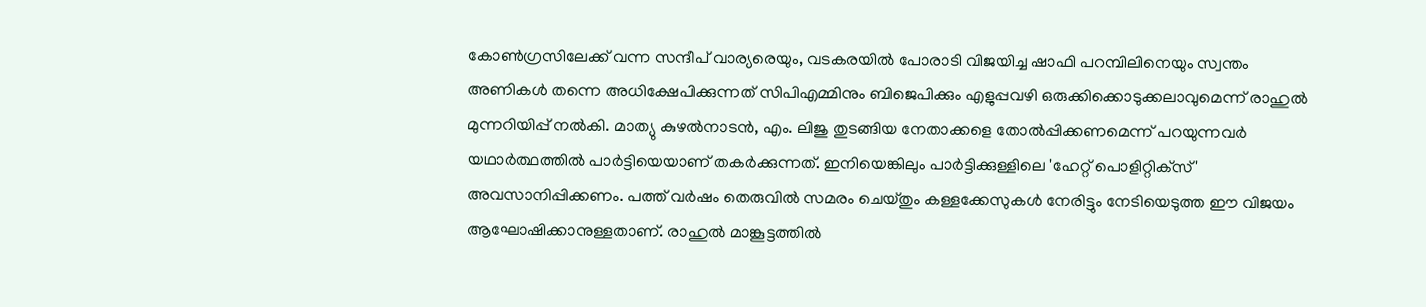കോണ്‍ഗ്രസിലേക്ക് വന്ന സന്ദീപ് വാര്യരെയും, വടകരയില്‍ പോരാടി വിജയിച്ച ഷാഫി പറമ്പിലിനെയും സ്വന്തം അണികള്‍ തന്നെ അധിക്ഷേപിക്കുന്നത് സിപിഎമ്മിനും ബിജെപിക്കും എളുപ്പവഴി ഒരുക്കിക്കൊടുക്കലാവുമെന്ന് രാഹുല്‍ മുന്നറിയിപ്പ് നല്‍കി. മാത്യു കുഴല്‍നാടന്‍, എം. ലിജു തുടങ്ങിയ നേതാക്കളെ തോല്‍പ്പിക്കണമെന്ന് പറയുന്നവര്‍ യഥാര്‍ത്ഥത്തില്‍ പാര്‍ട്ടിയെയാണ് തകര്‍ക്കുന്നത്. ഇനിയെങ്കിലും പാര്‍ട്ടിക്കുള്ളിലെ 'ഹേറ്റ് പൊളിറ്റിക്‌സ്' അവസാനിപ്പിക്കണം. പത്ത് വര്‍ഷം തെരുവില്‍ സമരം ചെയ്തും കള്ളക്കേസുകള്‍ നേരിട്ടും നേടിയെടുത്ത ഈ വിജയം ആഘോഷിക്കാനുള്ളതാണ്. രാഹുൽ മാങ്കൂട്ടത്തിൽ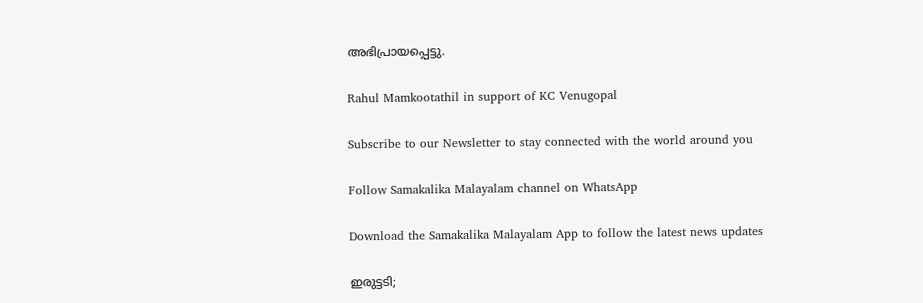അഭിപ്രായപ്പെട്ടു.

Rahul Mamkootathil in support of KC Venugopal

Subscribe to our Newsletter to stay connected with the world around you

Follow Samakalika Malayalam channel on WhatsApp

Download the Samakalika Malayalam App to follow the latest news updates

ഇരുട്ടടി;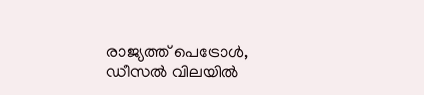രാജ്യത്ത് പെട്രോള്‍, ഡീസല്‍ വിലയില്‍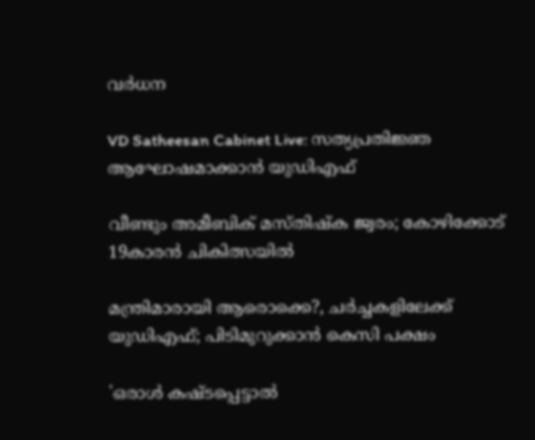വര്‍ധന

VD Satheesan Cabinet Live: സത്യപ്രതിജ്ഞ ആഘോഷമാക്കാന്‍ യുഡിഎഫ്

വീണ്ടും അമീബിക് മസ്തിഷ്‌ക ജ്വരം; കോഴിക്കോട് 19കാരന്‍ ചികിത്സയില്‍

മന്ത്രിമാരായി ആരൊക്കെ?, ചര്‍ച്ചകളിലേക്ക് യുഡിഎഫ്; പിടിമുറുക്കാന്‍ കെസി പക്ഷം

'ഒരാൾ കഷ്ടപ്പെട്ടാൽ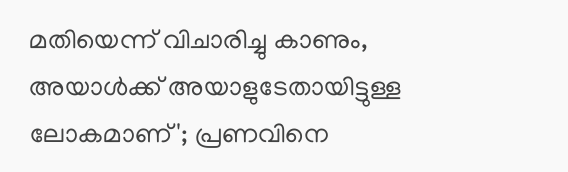മതിയെന്ന് വിചാരിച്ചു കാണും, അയാൾക്ക് അയാളുടേതായിട്ടുള്ള ലോകമാണ്'; പ്രണവിനെ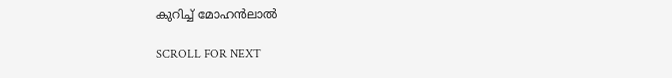കുറിച്ച് മോഹൻലാൽ

SCROLL FOR NEXT